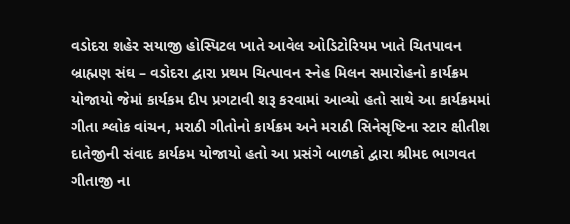વડોદરા શહેર સયાજી હોસ્પિટલ ખાતે આવેલ ઓડિટોરિયમ ખાતે ચિતપાવન બ્રાહ્મણ સંઘ – વડોદરા દ્વારા પ્રથમ ચિત્પાવન સ્નેહ મિલન સમારોહનો કાર્યક્રમ યોજાયો જેમાં કાર્યકમ દીપ પ્રગટાવી શરૂ કરવામાં આવ્યો હતો સાથે આ કાર્યક્રમમાં ગીતા શ્લોક વાંચન, મરાઠી ગીતોનો કાર્યક્રમ અને મરાઠી સિનેસૃષ્ટિના સ્ટાર ક્ષીતીશ દાતેજીની સંવાદ કાર્યકમ યોજાયો હતો આ પ્રસંગે બાળકો દ્વારા શ્રીમદ ભાગવત ગીતાજી ના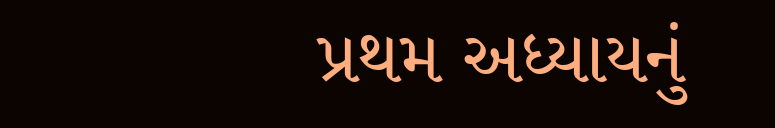પ્રથમ અધ્યાયનું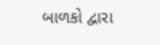બાળકો દ્વારા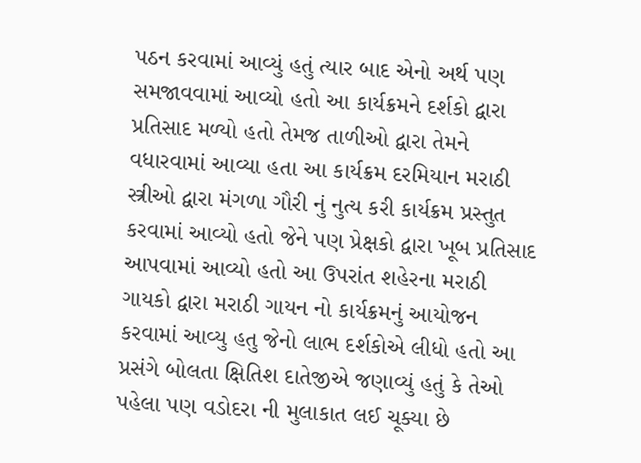પઠન કરવામાં આવ્યું હતું ત્યાર બાદ એનો અર્થ પણ સમજાવવામાં આવ્યો હતો આ કાર્યક્રમને દર્શકો દ્વારા પ્રતિસાદ મળ્યો હતો તેમજ તાળીઓ દ્વારા તેમને વધારવામાં આવ્યા હતા આ કાર્યક્રમ દરમિયાન મરાઠી સ્ત્રીઓ દ્વારા મંગળા ગૌરી નું નુત્ય કરી કાર્યક્રમ પ્રસ્તુત કરવામાં આવ્યો હતો જેને પણ પ્રેક્ષકો દ્વારા ખૂબ પ્રતિસાદ આપવામાં આવ્યો હતો આ ઉપરાંત શહેરના મરાઠી ગાયકો દ્વારા મરાઠી ગાયન નો કાર્યક્રમનું આયોજન કરવામાં આવ્યુ હતુ જેનો લાભ દર્શકોએ લીધો હતો આ પ્રસંગે બોલતા ક્ષિતિશ દાતેજીએ જણાવ્યું હતું કે તેઓ પહેલા પણ વડોદરા ની મુલાકાત લઈ ચૂક્યા છે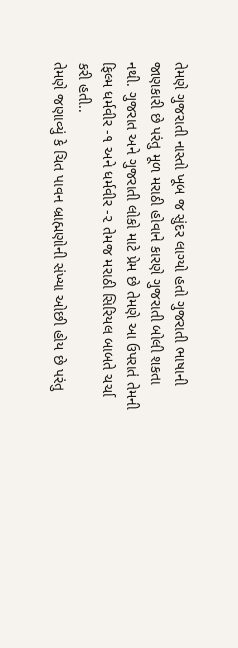તેમણે ગુજરાતી નાસ્તો ખૂબ જ સુંદર લાગ્યો હતો ગુજરાતી ભાષાની જાણકારી છે પરંતુ મૂળ મરાઠી હોવાને કારણે ગુજરાતી બોલી શકતા નથી. ગુજરાત અને ગુજરાતી લોકો માટે પ્રેમ છે તેમણે આ ઉપરાતં તેમની ફિલ્મ ધર્મવીર -૧ અને ધર્મવીર -૨ તેમજ મરાઠી સિરિયલ બાબતે ચર્ચા કરી હતી..
તેમણે જણાવ્યું કે ચિત પાવન બ્રાહ્મણોની સંખ્યા ઓછી હોય છે પરંતુ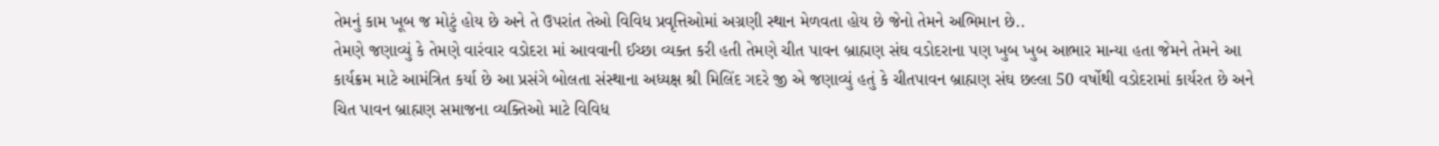તેમનું કામ ખૂબ જ મોટું હોય છે અને તે ઉપરાંત તેઓ વિવિધ પ્રવૃત્તિઓમાં અગ્રણી સ્થાન મેળવતા હોય છે જેનો તેમને અભિમાન છે..
તેમણે જણાવ્યું કે તેમણે વારંવાર વડોદરા માં આવવાની ઈચ્છા વ્યક્ત કરી હતી તેમણે ચીત પાવન બ્રાહ્મણ સંઘ વડોદરાના પણ ખુબ ખુબ આભાર માન્યા હતા જેમને તેમને આ કાર્યક્રમ માટે આમંત્રિત કર્યા છે આ પ્રસંગે બોલતા સંસ્થાના અધ્યક્ષ શ્રી મિલિંદ ગદરે જી એ જણાવ્યું હતું કે ચીતપાવન બ્રાહ્મણ સંઘ છલ્લા 50 વર્ષોથી વડોદરામાં કાર્યરત છે અને ચિત પાવન બ્રાહ્મણ સમાજના વ્યક્તિઓ માટે વિવિધ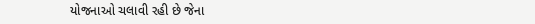યોજનાઓ ચલાવી રહી છે જેના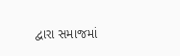દ્વારા સમાજમાં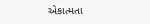એકાત્મતા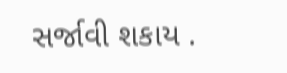સર્જાવી શકાય .